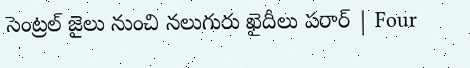సెంట్రల్ జైలు నుంచి నలుగురు ఖైదీలు పరార్ | Four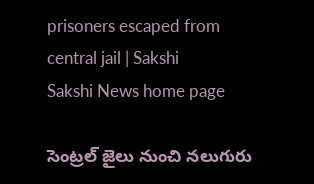prisoners escaped from central jail | Sakshi
Sakshi News home page

సెంట్రల్ జైలు నుంచి నలుగురు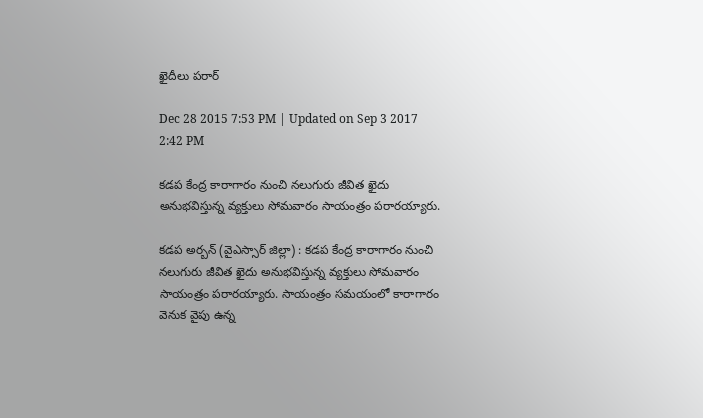ఖైదీలు పరార్

Dec 28 2015 7:53 PM | Updated on Sep 3 2017 2:42 PM

కడప కేంద్ర కారాగారం నుంచి నలుగురు జీవిత ఖైదు అనుభవిస్తున్న వ్యక్తులు సోమవారం సాయంత్రం పరారయ్యారు.

కడప అర్బన్ (వైఎస్సార్ జిల్లా) : కడప కేంద్ర కారాగారం నుంచి నలుగురు జీవిత ఖైదు అనుభవిస్తున్న వ్యక్తులు సోమవారం సాయంత్రం పరారయ్యారు. సాయంత్రం సమయంలో కారాగారం వెనుక వైపు ఉన్న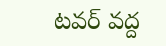టవర్ వద్ద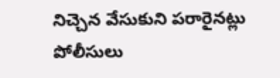నిచ్చెన వేసుకుని పరారైనట్లు పోలీసులు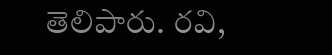తెలిపారు. రవి,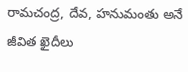రామచంద్ర, దేవ, హనుమంతు అనే జీవిత ఖైదీలు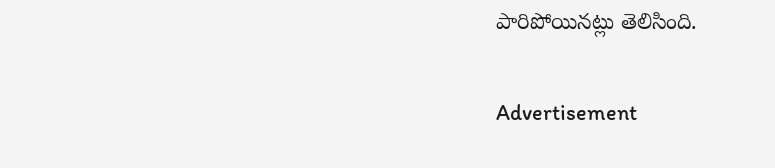పారిపోయినట్లు తెలిసింది.

Advertisement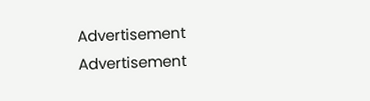Advertisement
Advertisement